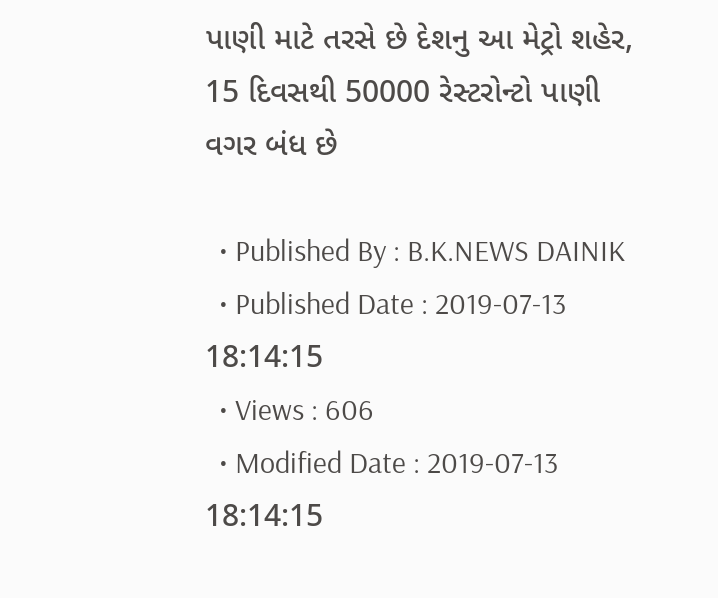પાણી માટે તરસે છે દેશનુ આ મેટ્રો શહેર, 15 દિવસથી 50000 રેસ્ટરોન્ટો પાણી વગર બંધ છે

  • Published By : B.K.NEWS DAINIK
  • Published Date : 2019-07-13 18:14:15
  • Views : 606
  • Modified Date : 2019-07-13 18:14:15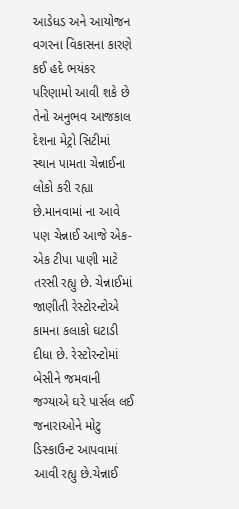આડેધડ અને આયોજન વગરના વિકાસના કારણે કઈ હદે ભયંકર પરિણામો આવી શકે છે તેનો અનુભવ આજકાલ દેશના મેટ્રો સિટીમાં સ્થાન પામતા ચેન્નાઈના લોકો કરી રહ્યા છે.માનવામાં ના આવે પણ ચેન્નાઈ આજે એક-એક ટીપા પાણી માટે તરસી રહ્યુ છે. ચેન્નાઈમાં જાણીતી રેસ્ટોરન્ટોએ કામના કલાકો ઘટાડી દીધા છે. રેસ્ટોરન્ટોમાં બેસીને જમવાની જગ્યાએ ઘરે પાર્સલ લઈ જનારાઓને મોટુ ડિસ્કાઉન્ટ આપવામાં આવી રહ્યુ છે.ચેન્નાઈ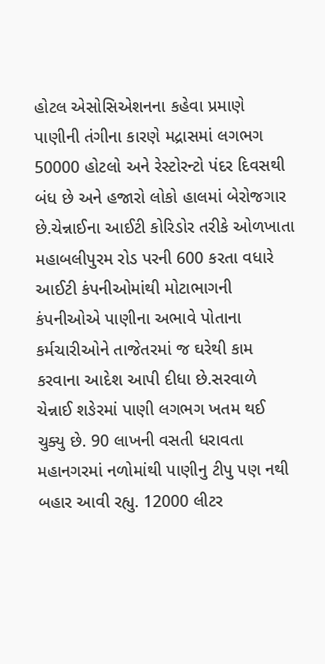હોટલ એસોસિએશનના કહેવા પ્રમાણે પાણીની તંગીના કારણે મદ્રાસમાં લગભગ 50000 હોટલો અને રેસ્ટોરન્ટો પંદર દિવસથી બંધ છે અને હજારો લોકો હાલમાં બેરોજગાર છે.ચેન્નાઈના આઈટી કોરિડોર તરીકે ઓળખાતા મહાબલીપુરમ રોડ પરની 600 કરતા વધારે આઈટી કંપનીઓમાંથી મોટાભાગની કંપનીઓએ પાણીના અભાવે પોતાના કર્મચારીઓને તાજેતરમાં જ ઘરેથી કામ કરવાના આદેશ આપી દીધા છે.સરવાળે ચેન્નાઈ શઙેરમાં પાણી લગભગ ખતમ થઈ ચુક્યુ છે. 90 લાખની વસતી ધરાવતા મહાનગરમાં નળોમાંથી પાણીનુ ટીપુ પણ નથી બહાર આવી રહ્યુ. 12000 લીટર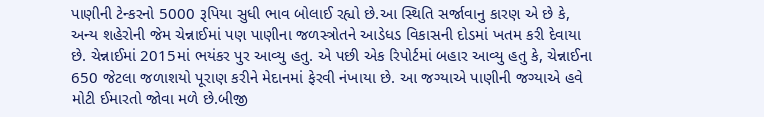પાણીની ટેન્કરનો 5000 રૂપિયા સુધી ભાવ બોલાઈ રહ્યો છે.આ સ્થિતિ સર્જાવાનુ કારણ એ છે કે, અન્ય શહેરોની જેમ ચેન્નાઈમાં પણ પાણીના જળસ્ત્રોતને આડેધડ વિકાસની દોડમાં ખતમ કરી દેવાયા છે. ચેન્નાઈમાં 2015માં ભયંકર પુર આવ્યુ હતુ. એ પછી એક રિપોર્ટમાં બહાર આવ્યુ હતુ કે, ચેન્નાઈના 650 જેટલા જળાશયો પૂરાણ કરીને મેદાનમાં ફેરવી નંખાયા છે. આ જગ્યાએ પાણીની જગ્યાએ હવે મોટી ઈમારતો જોવા મળે છે.બીજી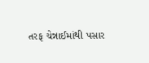તરફ ચેન્નાઈમાંથી પસાર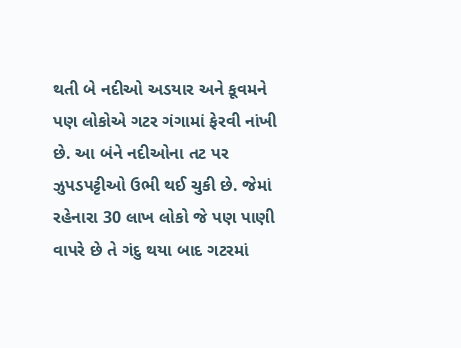થતી બે નદીઓ અડયાર અને કૂવમને પણ લોકોએ ગટર ગંગામાં ફેરવી નાંખી છે. આ બંને નદીઓના તટ પર ઝુપડપટ્ટીઓ ઉભી થઈ ચુકી છે. જેમાં રહેનારા 30 લાખ લોકો જે પણ પાણી વાપરે છે તે ગંદુ થયા બાદ ગટરમાં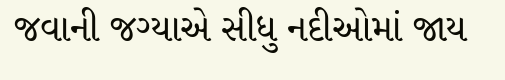જવાની જગ્યાએ સીધુ નદીઓમાં જાય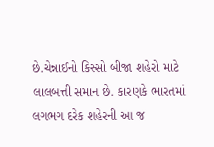છે.ચેન્નાઈનો કિસ્સો બીજા શહેરો માટે લાલબત્તી સમાન છે. કારણકે ભારતમાં લગભગ દરેક શહેરની આ જ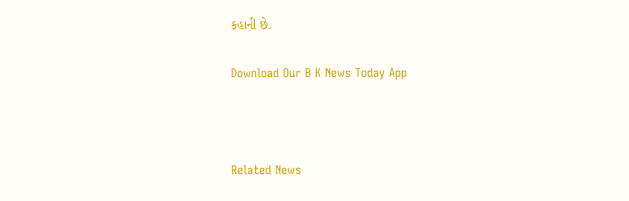કહાની છે.

Download Our B K News Today App



Related News